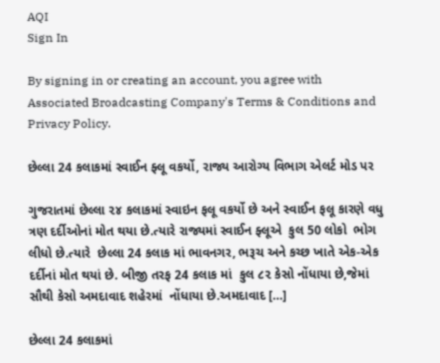AQI
Sign In

By signing in or creating an account, you agree with Associated Broadcasting Company's Terms & Conditions and Privacy Policy.

છેલ્લા 24 કલાકમાં સ્વાઈન ફ્લૂ વકર્યો, રાજ્ય આરોગ્ય વિભાગ એલર્ટ મોડ પર

ગુજરાતમાં છેલ્લા ૨૪ કલાકમાં સ્વાઇન ફલૂ વકર્યો છે અને સ્વાઈન ફલૂ કારણે વધુ ત્રણ દર્દીઓનાં મોત થયા છે.ત્યારે રાજ્યમાં સ્વાઈન ફ્લૂએ  કુલ 50 લોકો  ભોગ લીધો છે.ત્યારે  છેલ્લા 24 કલાક માં ભાવનગર, ભરૂચ અને કચ્છ ખાતે એક-એક દર્દીનાં મોત થયાં છે. બીજી તરફ 24 કલાક માં  કુલ ૮૨ કેસો નોંધાયા છે,જેમાં સૌથી કેસો અમદાવાદ શહેરમાં  નોંધાયા છે.અમદાવાદ […]

છેલ્લા 24 કલાકમાં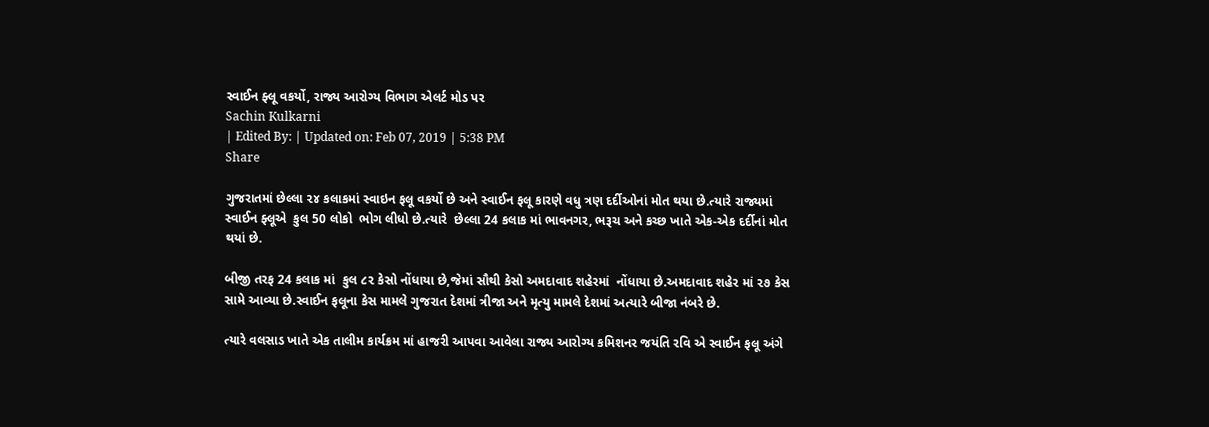સ્વાઈન ફ્લૂ વકર્યો, રાજ્ય આરોગ્ય વિભાગ એલર્ટ મોડ પર
Sachin Kulkarni
| Edited By: | Updated on: Feb 07, 2019 | 5:38 PM
Share

ગુજરાતમાં છેલ્લા ૨૪ કલાકમાં સ્વાઇન ફલૂ વકર્યો છે અને સ્વાઈન ફલૂ કારણે વધુ ત્રણ દર્દીઓનાં મોત થયા છે.ત્યારે રાજ્યમાં સ્વાઈન ફ્લૂએ  કુલ 50 લોકો  ભોગ લીધો છે.ત્યારે  છેલ્લા 24 કલાક માં ભાવનગર, ભરૂચ અને કચ્છ ખાતે એક-એક દર્દીનાં મોત થયાં છે.

બીજી તરફ 24 કલાક માં  કુલ ૮૨ કેસો નોંધાયા છે,જેમાં સૌથી કેસો અમદાવાદ શહેરમાં  નોંધાયા છે.અમદાવાદ શહેર માં ૨૭ કેસ સામે આવ્યા છે.સ્વાઈન ફલૂના કેસ મામલે ગુજરાત દેશમાં ત્રીજા અને મૃત્યુ મામલે દેશમાં અત્યારે બીજા નંબરે છે.

ત્યારે વલસાડ ખાતે એક તાલીમ કાર્યક્રમ માં હાજરી આપવા આવેલા રાજ્ય આરોગ્ય કમિશનર જયંતિ રવિ એ સ્વાઈન ફલૂ અંગે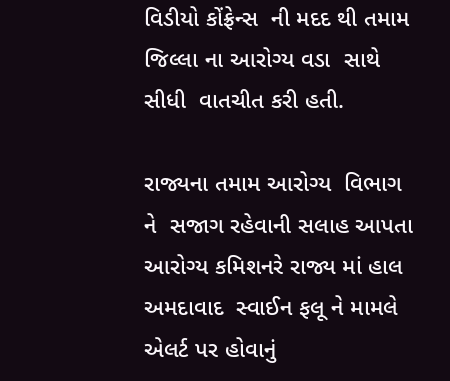વિડીયો કોંફ્રેન્સ  ની મદદ થી તમામ જિલ્લા ના આરોગ્ય વડા  સાથે સીધી  વાતચીત કરી હતી.

રાજ્યના તમામ આરોગ્ય  વિભાગ ને  સજાગ રહેવાની સલાહ આપતા  આરોગ્ય કમિશનરે રાજ્ય માં હાલ અમદાવાદ  સ્વાઈન ફલૂ ને મામલે એલર્ટ પર હોવાનું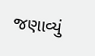જણાવ્યું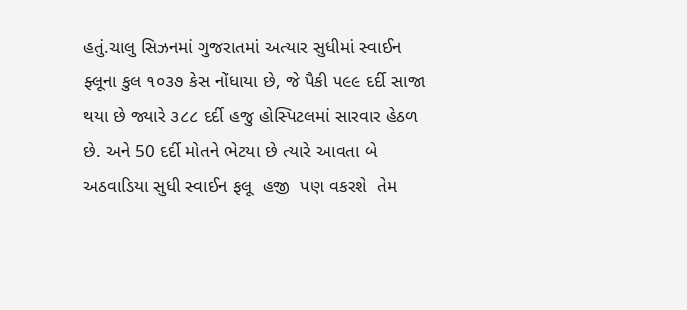હતું.ચાલુ સિઝનમાં ગુજરાતમાં અત્યાર સુધીમાં સ્વાઈન ફ્લૂના કુલ ૧૦૩૭ કેસ નોંધાયા છે, જે પૈકી ૫૯૯ દર્દી સાજા થયા છે જ્યારે ૩૮૮ દર્દી હજુ હોસ્પિટલમાં સારવાર હેઠળ છે. અને 50 દર્દી મોતને ભેટયા છે ત્યારે આવતા બે અઠવાડિયા સુધી સ્વાઈન ફલૂ  હજી  પણ વકરશે  તેમ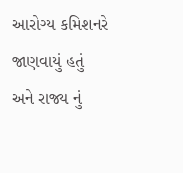આરોગ્ય કમિશનરે જાણવાયું હતું અને રાજ્ય નું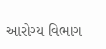આરોગ્ય વિભાગ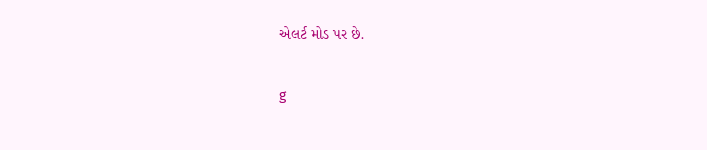એલર્ટ મોડ પર છે.

g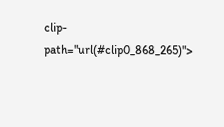clip-path="url(#clip0_868_265)">